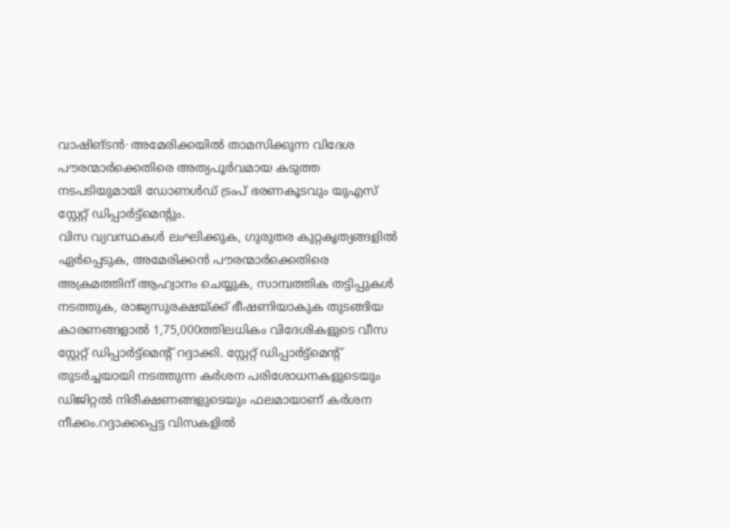വാഷിങ്ടൻ∙ അമേരിക്കയിൽ താമസിക്കുന്ന വിദേശ പൗരന്മാർക്കെതിരെ അത്യപൂർവമായ കടുത്ത നടപടിയുമായി ഡോണൾഡ് ട്രംപ് ഭരണകൂടവും യുഎസ് സ്റ്റേറ്റ് ഡിപ്പാർട്ട്മെന്റും.
വിസ വ്യവസ്ഥകൾ ലംഘിക്കുക, ഗുരുതര കുറ്റകൃത്യങ്ങളിൽ ഏർപ്പെടുക, അമേരിക്കൻ പൗരന്മാർക്കെതിരെ അക്രമത്തിന് ആഹ്വാനം ചെയ്യുക, സാമ്പത്തിക തട്ടിപ്പുകൾ നടത്തുക, രാജ്യസുരക്ഷയ്ക്ക് ഭീഷണിയാകുക തുടങ്ങിയ കാരണങ്ങളാൽ 1,75,000ത്തിലധികം വിദേശികളുടെ വീസ സ്റ്റേറ്റ് ഡിപ്പാർട്ട്മെന്റ് റദ്ദാക്കി. സ്റ്റേറ്റ് ഡിപ്പാർട്ട്മെന്റ് തുടർച്ചയായി നടത്തുന്ന കർശന പരിശോധനകളുടെയും ഡിജിറ്റൽ നിരീക്ഷണങ്ങളുടെയും ഫലമായാണ് കർശന നീക്കം.റദ്ദാക്കപ്പെട്ട വിസകളിൽ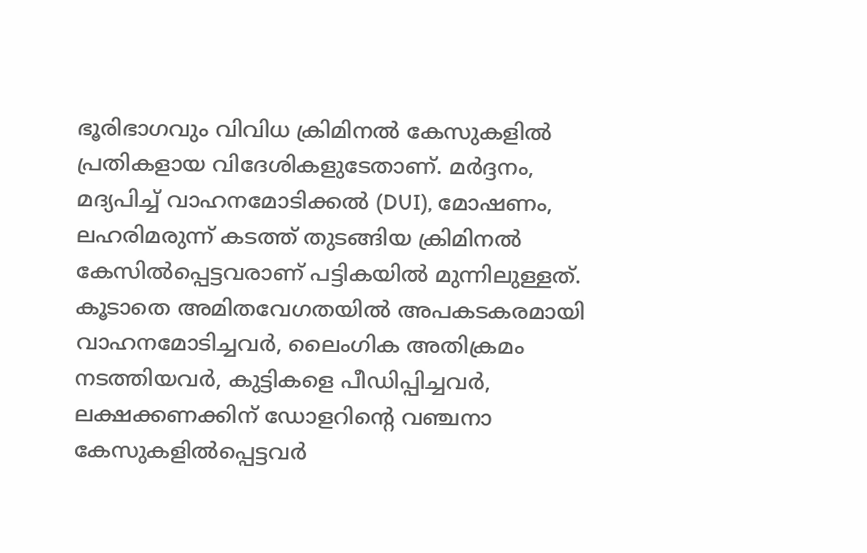ഭൂരിഭാഗവും വിവിധ ക്രിമിനൽ കേസുകളിൽ പ്രതികളായ വിദേശികളുടേതാണ്. മർദ്ദനം, മദ്യപിച്ച് വാഹനമോടിക്കൽ (DUI), മോഷണം, ലഹരിമരുന്ന് കടത്ത് തുടങ്ങിയ ക്രിമിനൽ കേസിൽപ്പെട്ടവരാണ് പട്ടികയിൽ മുന്നിലുള്ളത്. കൂടാതെ അമിതവേഗതയിൽ അപകടകരമായി വാഹനമോടിച്ചവർ, ലൈംഗിക അതിക്രമം നടത്തിയവർ, കുട്ടികളെ പീഡിപ്പിച്ചവർ, ലക്ഷക്കണക്കിന് ഡോളറിന്റെ വഞ്ചനാ കേസുകളിൽപ്പെട്ടവർ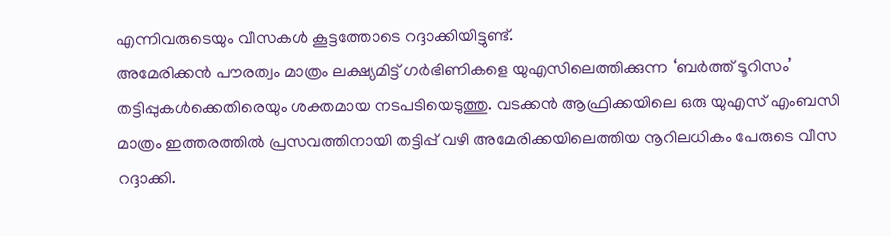എന്നിവരുടെയും വീസകൾ കൂട്ടത്തോടെ റദ്ദാക്കിയിട്ടുണ്ട്.
അമേരിക്കൻ പൗരത്വം മാത്രം ലക്ഷ്യമിട്ട് ഗർഭിണികളെ യുഎസിലെത്തിക്കുന്ന ‘ബർത്ത് ടൂറിസം’ തട്ടിപ്പുകൾക്കെതിരെയും ശക്തമായ നടപടിയെടുത്തു. വടക്കൻ ആഫ്രിക്കയിലെ ഒരു യുഎസ് എംബസി മാത്രം ഇത്തരത്തിൽ പ്രസവത്തിനായി തട്ടിപ്പ് വഴി അമേരിക്കയിലെത്തിയ നൂറിലധികം പേരുടെ വീസ റദ്ദാക്കി.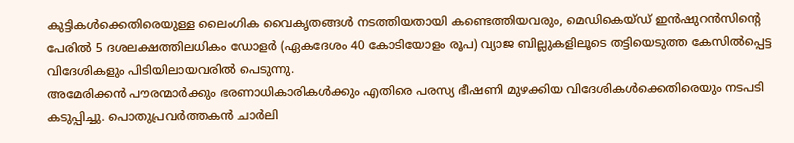കുട്ടികൾക്കെതിരെയുള്ള ലൈംഗിക വൈകൃതങ്ങൾ നടത്തിയതായി കണ്ടെത്തിയവരും, മെഡികെയ്ഡ് ഇൻഷുറൻസിന്റെ പേരിൽ 5 ദശലക്ഷത്തിലധികം ഡോളർ (ഏകദേശം 40 കോടിയോളം രൂപ) വ്യാജ ബില്ലുകളിലൂടെ തട്ടിയെടുത്ത കേസിൽപ്പെട്ട വിദേശികളും പിടിയിലായവരിൽ പെടുന്നു.
അമേരിക്കൻ പൗരന്മാർക്കും ഭരണാധികാരികൾക്കും എതിരെ പരസ്യ ഭീഷണി മുഴക്കിയ വിദേശികൾക്കെതിരെയും നടപടി കടുപ്പിച്ചു. പൊതുപ്രവർത്തകൻ ചാർലി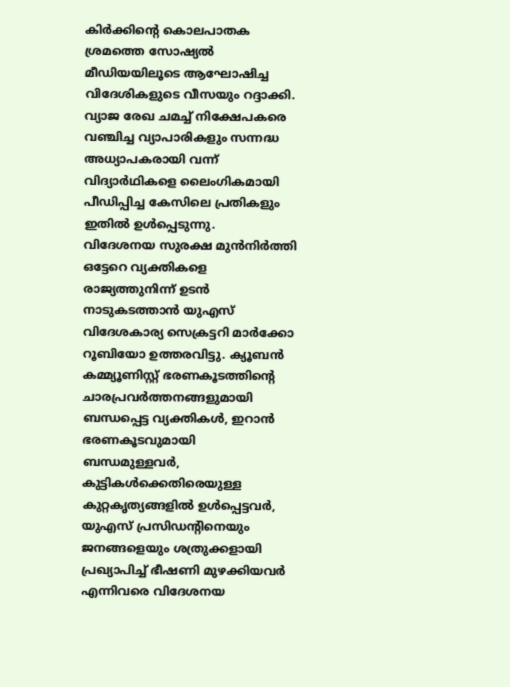കിർക്കിന്റെ കൊലപാതക ശ്രമത്തെ സോഷ്യൽ മീഡിയയിലൂടെ ആഘോഷിച്ച വിദേശികളുടെ വീസയും റദ്ദാക്കി. വ്യാജ രേഖ ചമച്ച് നിക്ഷേപകരെ വഞ്ചിച്ച വ്യാപാരികളും സന്നദ്ധ അധ്യാപകരായി വന്ന് വിദ്യാർഥികളെ ലൈംഗികമായി പീഡിപ്പിച്ച കേസിലെ പ്രതികളും ഇതിൽ ഉൾപ്പെടുന്നു.
വിദേശനയ സുരക്ഷ മുൻനിർത്തി ഒട്ടേറെ വ്യക്തികളെ രാജ്യത്തുനിന്ന് ഉടൻ നാടുകടത്താൻ യുഎസ് വിദേശകാര്യ സെക്രട്ടറി മാർക്കോ റൂബിയോ ഉത്തരവിട്ടു. ക്യൂബൻ കമ്മ്യൂണിസ്റ്റ് ഭരണകൂടത്തിന്റെ ചാരപ്രവർത്തനങ്ങളുമായി ബന്ധപ്പെട്ട വ്യക്തികൾ, ഇറാൻ ഭരണകൂടവുമായി ബന്ധമുള്ളവർ, കുട്ടികൾക്കെതിരെയുള്ള കുറ്റകൃത്യങ്ങളിൽ ഉൾപ്പെട്ടവർ, യുഎസ് പ്രസിഡന്റിനെയും ജനങ്ങളെയും ശത്രുക്കളായി പ്രഖ്യാപിച്ച് ഭീഷണി മുഴക്കിയവർ എന്നിവരെ വിദേശനയ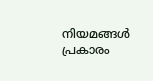നിയമങ്ങൾ പ്രകാരം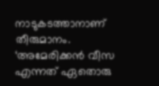നാടുകടത്താനാണ് തീരുമാനം.
‘അമേരിക്കൻ വീസ എന്നത് ഏതൊരു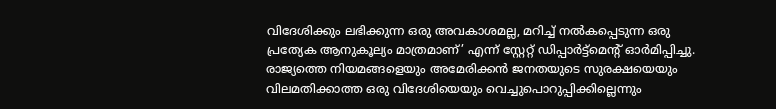വിദേശിക്കും ലഭിക്കുന്ന ഒരു അവകാശമല്ല, മറിച്ച് നൽകപ്പെടുന്ന ഒരു പ്രത്യേക ആനുകൂല്യം മാത്രമാണ്’ എന്ന് സ്റ്റേറ്റ് ഡിപ്പാർട്ട്മെന്റ് ഓർമിപ്പിച്ചു. രാജ്യത്തെ നിയമങ്ങളെയും അമേരിക്കൻ ജനതയുടെ സുരക്ഷയെയും വിലമതിക്കാത്ത ഒരു വിദേശിയെയും വെച്ചുപൊറുപ്പിക്കില്ലെന്നും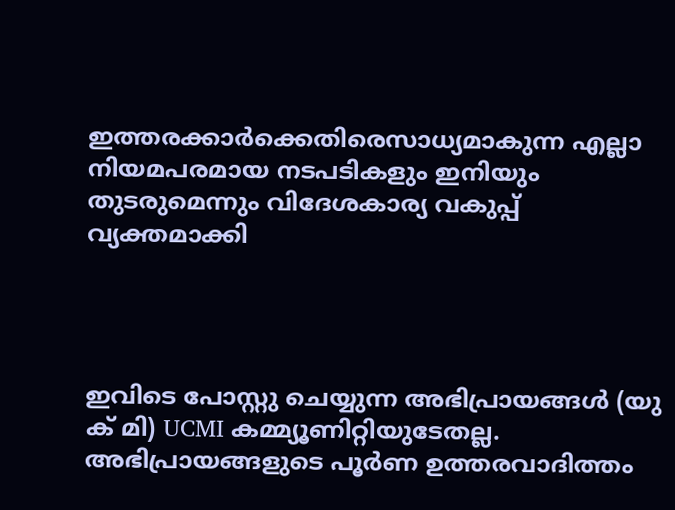ഇത്തരക്കാർക്കെതിരെസാധ്യമാകുന്ന എല്ലാ നിയമപരമായ നടപടികളും ഇനിയും തുടരുമെന്നും വിദേശകാര്യ വകുപ്പ് വ്യക്തമാക്കി




ഇവിടെ പോസ്റ്റു ചെയ്യുന്ന അഭിപ്രായങ്ങൾ (യു ക് മി) UCMI കമ്മ്യൂണിറ്റിയുടേതല്ല. അഭിപ്രായങ്ങളുടെ പൂർണ ഉത്തരവാദിത്തം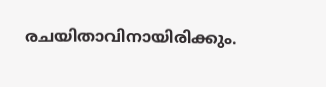രചയിതാവിനായിരിക്കും.